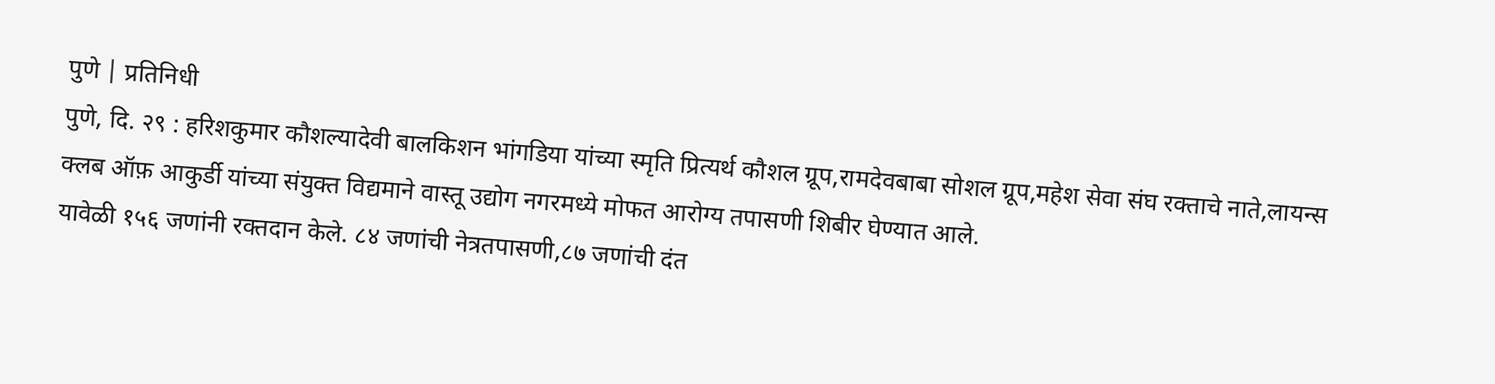पुणे | प्रतिनिधी
पुणे, दि. २९ : हरिशकुमार कौशल्यादेवी बालकिशन भांगडिया यांच्या स्मृति प्रित्यर्थ कौशल ग्रूप,रामदेवबाबा सोशल ग्रूप,महेश सेवा संघ रक्ताचे नाते,लायन्स क्लब ऑफ़ आकुर्डी यांच्या संयुक्त विद्यमाने वास्तू उद्योग नगरमध्ये मोफत आरोग्य तपासणी शिबीर घेण्यात आले.
यावेळी १५६ जणांनी रक्तदान केले. ८४ जणांची नेत्रतपासणी,८७ जणांची दंत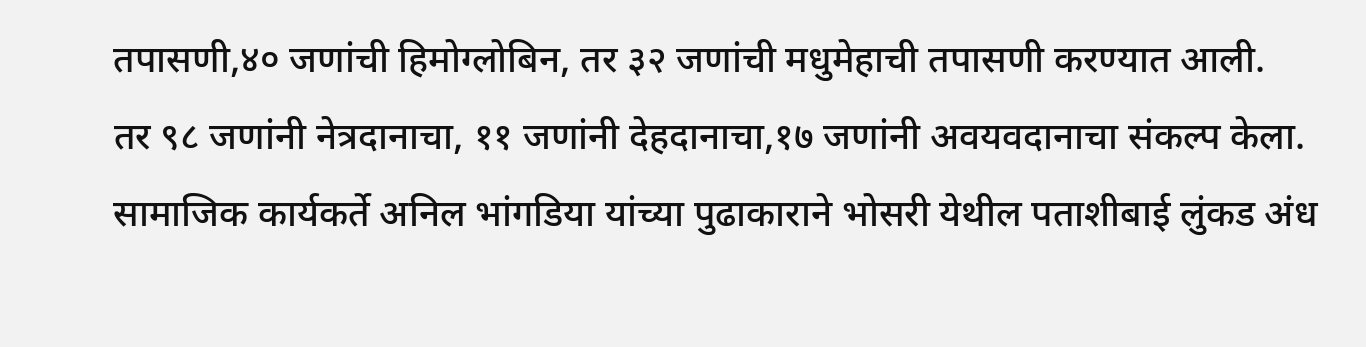तपासणी,४० जणांची हिमोग्लोबिन, तर ३२ जणांची मधुमेहाची तपासणी करण्यात आली.
तर ९८ जणांनी नेत्रदानाचा, ११ जणांनी देहदानाचा,१७ जणांनी अवयवदानाचा संकल्प केला. सामाजिक कार्यकर्ते अनिल भांगडिया यांच्या पुढाकाराने भोसरी येथील पताशीबाई लुंकड अंध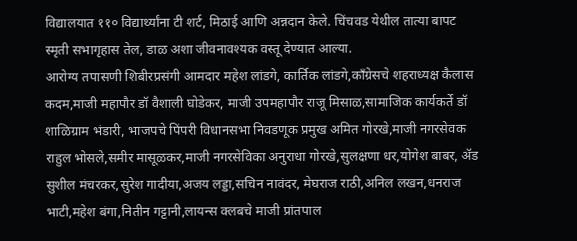विद्यालयात ११० विद्यार्थ्यांना टी शर्ट, मिठाई आणि अन्नदान केले. चिंचवड येथील तात्या बापट स्मृती सभागृहास तेल, डाळ अशा जीवनावश्यक वस्तू देण्यात आल्या.
आरोग्य तपासणी शिबीरप्रसंगी आमदार महेश लांडगे, कार्तिक लांडगे,कॉंग्रेसचे शहराध्यक्ष कैलास कदम,माजी महापौर डॉ वैशाली घोडेकर, माजी उपमहापौर राजू मिसाळ,सामाजिक कार्यकर्ते डॉ शाळिग्राम भंडारी, भाजपचे पिंपरी विधानसभा निवडणूक प्रमुख अमित गोरखे,माजी नगरसेवक राहुल भोसले,समीर मासूळकर,माजी नगरसेविका अनुराधा गोरखे,सुलक्षणा धर,योगेश बाबर, ॲड सुशील मंचरकर,सुरेश गादीया,अजय लड्डा,सचिन नावंदर, मेघराज राठी,अनिल लखन,धनराज भाटी,महेश बंगा,नितीन गट्टानी,लायन्स क्लबचे माजी प्रांतपाल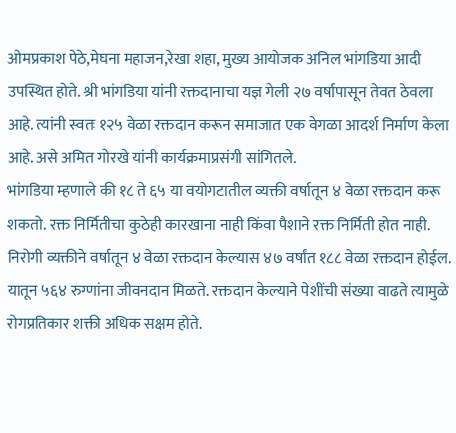ओमप्रकाश पेठे,मेघना महाजन,रेखा शहा, मुख्य आयोजक अनिल भांगडिया आदी उपस्थित होते. श्री भांगडिया यांनी रक्तदानाचा यज्ञ गेली २७ वर्षापासून तेवत ठेवला आहे. त्यांनी स्वतः १२५ वेळा रक्तदान करून समाजात एक वेगळा आदर्श निर्माण केला आहे. असे अमित गोरखे यांनी कार्यक्रमाप्रसंगी सांगितले.
भांगडिया म्हणाले की १८ ते ६५ या वयोगटातील व्यक्ती वर्षातून ४ वेळा रक्तदान करू शकतो. रक्त निर्मितीचा कुठेही कारखाना नाही किंवा पैशाने रक्त निर्मिती होत नाही. निरोगी व्यक्तीने वर्षातून ४ वेळा रक्तदान केल्यास ४७ वर्षांत १८८ वेळा रक्तदान होईल. यातून ५६४ रुग्णांना जीवनदान मिळते. रक्तदान केल्याने पेशींची संख्या वाढते त्यामुळे रोगप्रतिकार शक्ती अधिक सक्षम होते.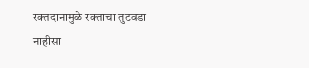रक्तदानामुळे रक्ताचा तुटवडा नाहीसा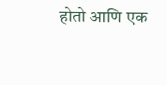होतो आणि एक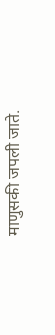माणुसकी जपली जाते.